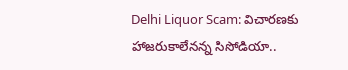Delhi Liquor Scam: విచారణకు హాజరుకాలేనన్న సిసోడియా..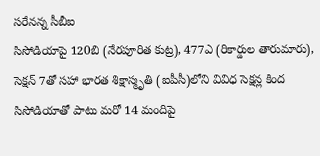సరేనన్న సీబీఐ
సిసోడియాపై 120బి (నేరపూరిత కుట్ర), 477ఎ (రికార్డుల తారుమారు), సెక్షన్ 7తో సహా భారత శిక్షాస్మృతి (ఐపీసీ)లోని వివిధ సెక్షన్ల కింద సిసోడియాతో పాటు మరో 14 మందిపై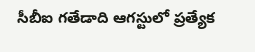సీబీఐ గతేడాది ఆగస్టులో ప్రత్యేక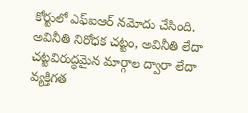కోర్టులో ఎఫ్ఐఆర్ నమోదు చేసింది. అవినీతి నిరోధక చట్టం, అవినీతి లేదా చట్టవిరుద్ధమైన మార్గాల ద్వారా లేదా వ్యక్తిగత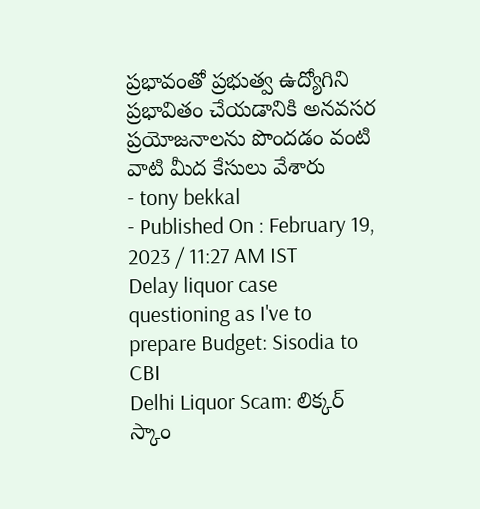ప్రభావంతో ప్రభుత్వ ఉద్యోగిని ప్రభావితం చేయడానికి అనవసర ప్రయోజనాలను పొందడం వంటి వాటి మీద కేసులు వేశారు
- tony bekkal
- Published On : February 19, 2023 / 11:27 AM IST
Delay liquor case questioning as I've to prepare Budget: Sisodia to CBI
Delhi Liquor Scam: లిక్కర్ స్కాం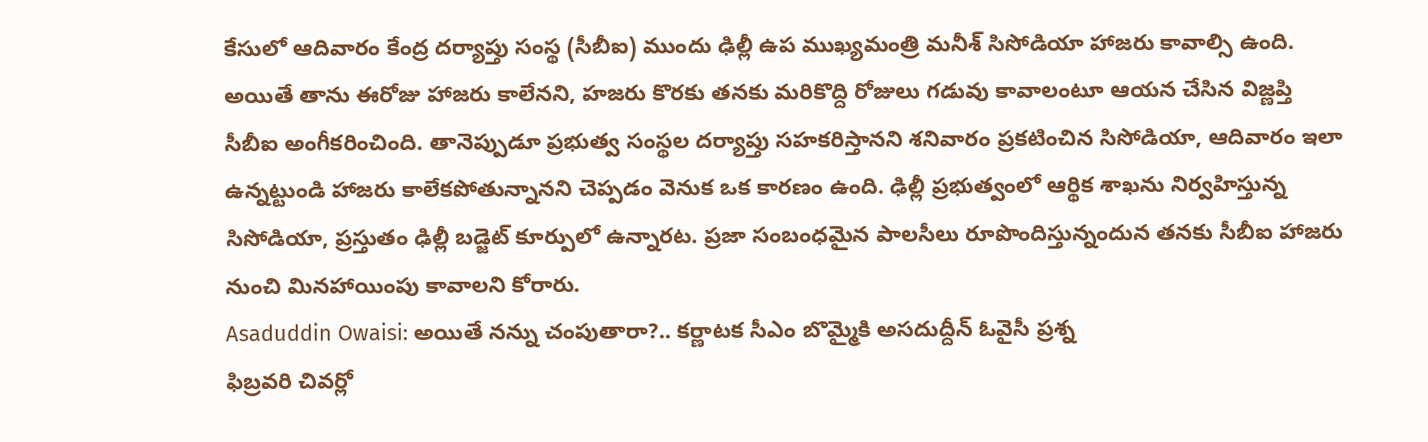కేసులో ఆదివారం కేంద్ర దర్యాప్తు సంస్థ (సీబీఐ) ముందు ఢిల్లీ ఉప ముఖ్యమంత్రి మనీశ్ సిసోడియా హాజరు కావాల్సి ఉంది. అయితే తాను ఈరోజు హాజరు కాలేనని, హజరు కొరకు తనకు మరికొద్ది రోజులు గడువు కావాలంటూ ఆయన చేసిన విజ్ణప్తి సీబీఐ అంగీకరించింది. తానెప్పుడూ ప్రభుత్వ సంస్థల దర్యాప్తు సహకరిస్తానని శనివారం ప్రకటించిన సిసోడియా, ఆదివారం ఇలా ఉన్నట్టుండి హాజరు కాలేకపోతున్నానని చెప్పడం వెనుక ఒక కారణం ఉంది. ఢిల్లీ ప్రభుత్వంలో ఆర్థిక శాఖను నిర్వహిస్తున్న సిసోడియా, ప్రస్తుతం ఢిల్లీ బడ్జెట్ కూర్పులో ఉన్నారట. ప్రజా సంబంధమైన పాలసీలు రూపొందిస్తున్నందున తనకు సీబీఐ హాజరు నుంచి మినహాయింపు కావాలని కోరారు.
Asaduddin Owaisi: అయితే నన్ను చంపుతారా?.. కర్ణాటక సీఎం బొమ్మైకి అసదుద్దీన్ ఓవైసీ ప్రశ్న
ఫిబ్రవరి చివర్లో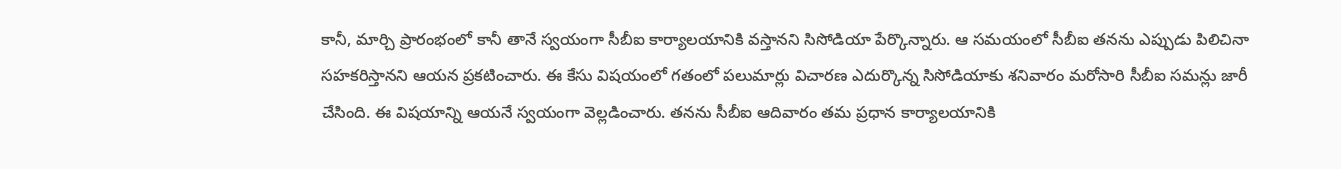కానీ, మార్చి ప్రారంభంలో కానీ తానే స్వయంగా సీబీఐ కార్యాలయానికి వస్తానని సిసోడియా పేర్కొన్నారు. ఆ సమయంలో సీబీఐ తనను ఎప్పుడు పిలిచినా సహకరిస్తానని ఆయన ప్రకటించారు. ఈ కేసు విషయంలో గతంలో పలుమార్లు విచారణ ఎదుర్కొన్న సిసోడియాకు శనివారం మరోసారి సీబీఐ సమన్లు జారీ చేసింది. ఈ విషయాన్ని ఆయనే స్వయంగా వెల్లడించారు. తనను సీబీఐ ఆదివారం తమ ప్రధాన కార్యాలయానికి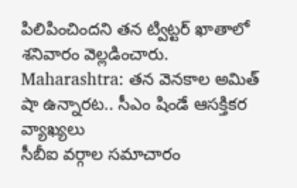పిలిపించిందని తన ట్విట్టర్ ఖాతాలో శనివారం వెల్లడించారు.
Maharashtra: తన వెనకాల అమిత్ షా ఉన్నారట.. సీఎం షిండే ఆసక్తికర వ్యాఖ్యలు
సీబీఐ వర్గాల సమాచారం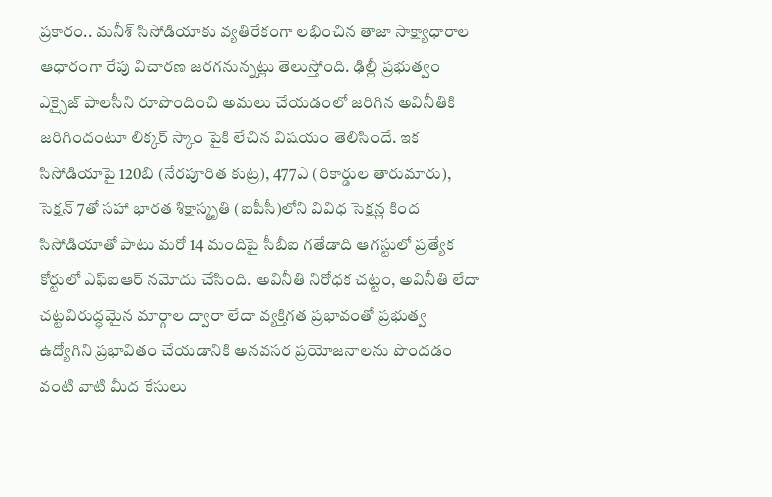ప్రకారం.. మనీశ్ సిసోడియాకు వ్యతిరేకంగా లభించిన తాజా సాక్ష్యాధారాల ఆధారంగా రేపు విచారణ జరగనున్నట్లు తెలుస్తోంది. ఢిల్లీ ప్రభుత్వం ఎక్సైజ్ పాలసీని రూపొందించి అమలు చేయడంలో జరిగిన అవినీతికి జరిగిందంటూ లిక్కర్ స్కాం పైకి లేచిన విషయం తెలిసిందే. ఇక సిసోడియాపై 120బి (నేరపూరిత కుట్ర), 477ఎ (రికార్డుల తారుమారు), సెక్షన్ 7తో సహా భారత శిక్షాస్మృతి (ఐపీసీ)లోని వివిధ సెక్షన్ల కింద సిసోడియాతో పాటు మరో 14 మందిపై సీబీఐ గతేడాది ఆగస్టులో ప్రత్యేక కోర్టులో ఎఫ్ఐఆర్ నమోదు చేసింది. అవినీతి నిరోధక చట్టం, అవినీతి లేదా చట్టవిరుద్ధమైన మార్గాల ద్వారా లేదా వ్యక్తిగత ప్రభావంతో ప్రభుత్వ ఉద్యోగిని ప్రభావితం చేయడానికి అనవసర ప్రయోజనాలను పొందడం వంటి వాటి మీద కేసులు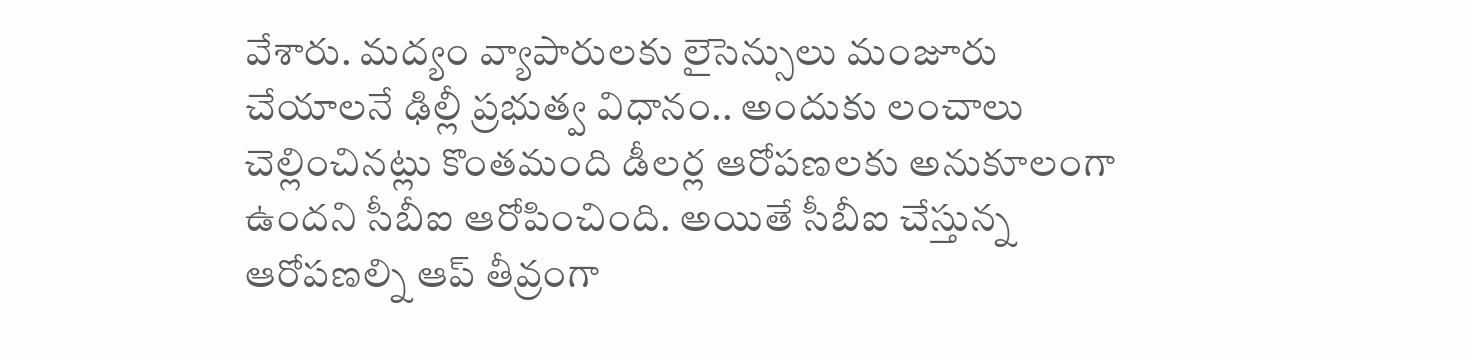వేశారు. మద్యం వ్యాపారులకు లైసెన్సులు మంజూరు చేయాలనే ఢిల్లీ ప్రభుత్వ విధానం.. అందుకు లంచాలు చెల్లించినట్లు కొంతమంది డీలర్ల ఆరోపణలకు అనుకూలంగా ఉందని సీబీఐ ఆరోపించింది. అయితే సీబీఐ చేస్తున్న ఆరోపణల్ని ఆప్ తీవ్రంగా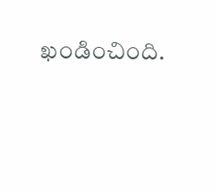ఖండించింది.